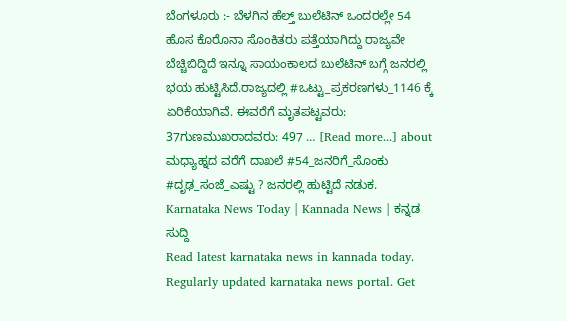ಬೆಂಗಳೂರು :- ಬೆಳಗಿನ ಹೆಲ್ತ್ ಬುಲೆಟಿನ್ ಒಂದರಲ್ಲೇ 54 ಹೊಸ ಕೊರೊನಾ ಸೊಂಕಿತರು ಪತ್ತೆಯಾಗಿದ್ದು ರಾಜ್ಯವೇ ಬೆಚ್ಚಿಬಿದ್ದಿದೆ ಇನ್ನೂ ಸಾಯಂಕಾಲದ ಬುಲೆಟಿನ್ ಬಗ್ಗೆ ಜನರಲ್ಲಿ ಭಯ ಹುಟ್ಟಿಸಿದೆ.ರಾಜ್ಯದಲ್ಲಿ #ಒಟ್ಟು_ಪ್ರಕರಣಗಳು_1146 ಕ್ಕೆ ಏರಿಕೆಯಾಗಿವೆ. ಈವರೆಗೆ ಮೃತಪಟ್ಟವರು: 37ಗುಣಮುಖರಾದವರು: 497 … [Read more...] about ಮಧ್ಯಾಹ್ನದ ವರೆಗೆ ದಾಖಲೆ #54_ಜನರಿಗೆ_ಸೊಂಕು #ದೃಢ_ಸಂಜೆ_ಎಷ್ಟು ? ಜನರಲ್ಲಿ ಹುಟ್ಟಿದೆ ನಡುಕ.
Karnataka News Today | Kannada News | ಕನ್ನಡ ಸುದ್ದಿ
Read latest karnataka news in kannada today. Regularly updated karnataka news portal. Get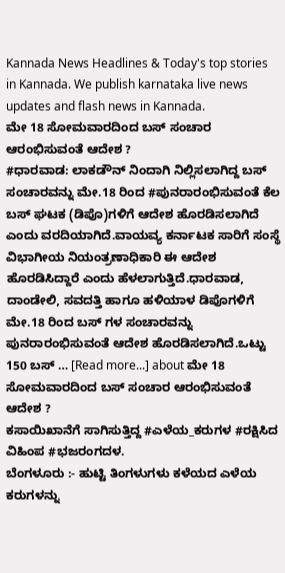Kannada News Headlines & Today's top stories in Kannada. We publish karnataka live news updates and flash news in Kannada.
ಮೇ 18 ಸೋಮವಾರದಿಂದ ಬಸ್ ಸಂಚಾರ ಆರಂಭಿಸುವಂತೆ ಆದೇಶ ?
#ಧಾರವಾಡ: ಲಾಕಡೌನ್ ನಿಂದಾಗಿ ನಿಲ್ಲಿಸಲಾಗಿದ್ದ ಬಸ್ ಸಂಚಾರವನ್ನು ಮೇ.18 ರಿಂದ #ಪುನರಾರಂಭಿಸುವಂತೆ ಕೆಲ ಬಸ್ ಘಟಕ (ಡಿಪೊ)ಗಳಿಗೆ ಆದೇಶ ಹೊರಡಿಸಲಾಗಿದೆ ಎಂದು ವರದಿಯಾಗಿದೆ.ವಾಯವ್ಯ ಕರ್ನಾಟಕ ಸಾರಿಗೆ ಸಂಸ್ಥೆ ವಿಭಾಗೀಯ ನಿಯಂತ್ರಣಾಧಿಕಾರಿ ಈ ಆದೇಶ ಹೊರಡಿಸಿದ್ದಾರೆ ಎಂದು ಹೆಳಲಾಗುತ್ತಿದೆ.ಧಾರವಾಡ, ದಾಂಡೇಲಿ, ಸವದತ್ತಿ ಹಾಗೂ ಹಳಿಯಾಳ ಡಿಪೊಗಳಿಗೆ ಮೇ.18 ರಿಂದ ಬಸ್ ಗಳ ಸಂಚಾರವನ್ನು ಪುನರಾರಂಭಿಸುವಂತೆ ಆದೇಶ ಹೊರಡಿಸಲಾಗಿದೆ.ಒಟ್ಟು 150 ಬಸ್ … [Read more...] about ಮೇ 18 ಸೋಮವಾರದಿಂದ ಬಸ್ ಸಂಚಾರ ಆರಂಭಿಸುವಂತೆ ಆದೇಶ ?
ಕಸಾಯಿಖಾನೆಗೆ ಸಾಗಿಸುತ್ತಿದ್ದ #ಎಳೆಯ_ಕರುಗಳ #ರಕ್ಷಿಸಿದ ವಿಹಿಂಪ #ಭಜರಂಗದಳ.
ಬೆಂಗಳೂರು :- ಹುಟ್ಟಿ ತಿಂಗಳುಗಳು ಕಳೆಯದ ಎಳೆಯ ಕರುಗಳನ್ನು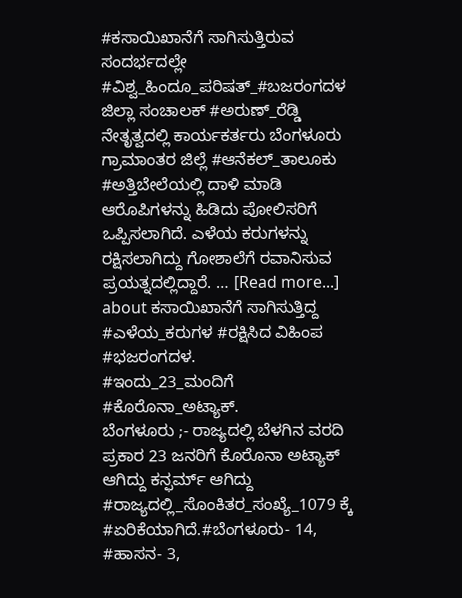#ಕಸಾಯಿಖಾನೆಗೆ ಸಾಗಿಸುತ್ತಿರುವ ಸಂದರ್ಭದಲ್ಲೇ #ವಿಶ್ವ_ಹಿಂದೂ_ಪರಿಷತ್_#ಬಜರಂಗದಳ ಜಿಲ್ಲಾ ಸಂಚಾಲಕ್ #ಅರುಣ್_ರೆಡ್ಡಿ ನೇತೃತ್ವದಲ್ಲಿ ಕಾರ್ಯಕರ್ತರು ಬೆಂಗಳೂರು ಗ್ರಾಮಾಂತರ ಜಿಲ್ಲೆ #ಆನೆಕಲ್_ತಾಲೂಕು #ಅತ್ತಿಬೇಲೆಯಲ್ಲಿ ದಾಳಿ ಮಾಡಿ ಆರೊಪಿಗಳನ್ನು ಹಿಡಿದು ಪೋಲಿಸರಿಗೆ ಒಪ್ಪಿಸಲಾಗಿದೆ. ಎಳೆಯ ಕರುಗಳನ್ನು ರಕ್ಷಿಸಲಾಗಿದ್ದು ಗೋಶಾಲೆಗೆ ರವಾನಿಸುವ ಪ್ರಯತ್ನದಲ್ಲಿದ್ದಾರೆ. … [Read more...] about ಕಸಾಯಿಖಾನೆಗೆ ಸಾಗಿಸುತ್ತಿದ್ದ #ಎಳೆಯ_ಕರುಗಳ #ರಕ್ಷಿಸಿದ ವಿಹಿಂಪ #ಭಜರಂಗದಳ.
#ಇಂದು_23_ಮಂದಿಗೆ #ಕೊರೊನಾ_ಅಟ್ಯಾಕ್.
ಬೆಂಗಳೂರು ;- ರಾಜ್ಯದಲ್ಲಿ ಬೆಳಗಿನ ವರದಿ ಪ್ರಕಾರ 23 ಜನರಿಗೆ ಕೊರೊನಾ ಅಟ್ಯಾಕ್ ಆಗಿದ್ದು ಕನ್ಫರ್ಮ್ ಆಗಿದ್ದು #ರಾಜ್ಯದಲ್ಲಿ_ಸೊಂಕಿತರ_ಸಂಖ್ಯೆ_1079 ಕ್ಕೆ #ಏರಿಕೆಯಾಗಿದೆ.#ಬೆಂಗಳೂರು- 14, #ಹಾಸನ- 3,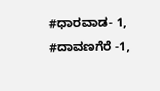#ಧಾರವಾಡ- 1, #ದಾವಣಗೆರೆ -1,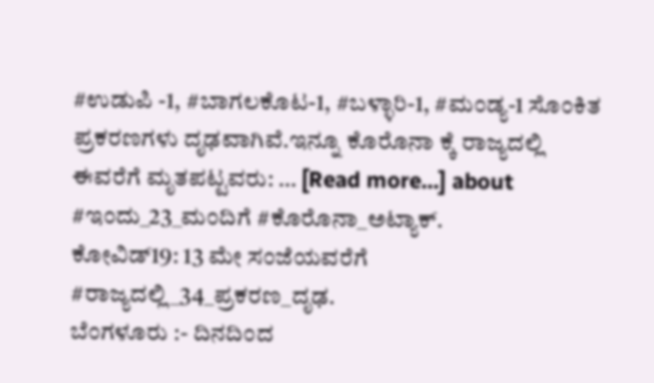#ಉಡುಪಿ -1, #ಬಾಗಲಕೊಟ-1, #ಬಳ್ಳಾರಿ-1, #ಮಂಡ್ಯ-1 ಸೊಂಕಿತ ಪ್ರಕರಣಗಳು ದೃಢವಾಗಿವೆ.ಇನ್ನೂ ಕೊರೊನಾ ಕ್ಕೆ ರಾಜ್ಯದಲ್ಲಿ ಈವರೆಗೆ ಮೃತಪಟ್ಟವರು: … [Read more...] about #ಇಂದು_23_ಮಂದಿಗೆ #ಕೊರೊನಾ_ಅಟ್ಯಾಕ್.
ಕೋವಿಡ್19: 13 ಮೇ ಸಂಜೆಯವರೆಗೆ #ರಾಜ್ಯದಲ್ಲಿ_34_ಪ್ರಕರಣ_ದೃಢ.
ಬೆಂಗಳೂರು :- ದಿನದಿಂದ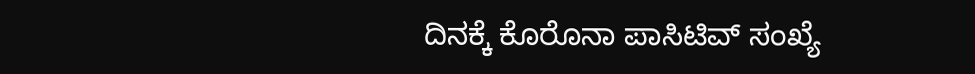ದಿನಕ್ಕೆ ಕೊರೊನಾ ಪಾಸಿಟಿವ್ ಸಂಖ್ಯೆ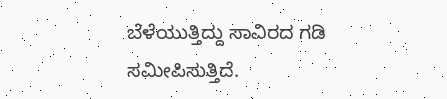ಬೆಳೆಯುತ್ತಿದ್ದು ಸಾವಿರದ ಗಡಿ ಸಮೀಪಿಸುತ್ತಿದೆ.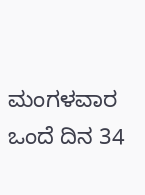ಮಂಗಳವಾರ ಒಂದೆ ದಿನ 34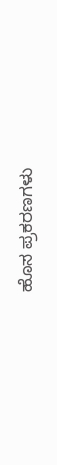ಹೊಸ ಪ್ರಕರಣಗಳು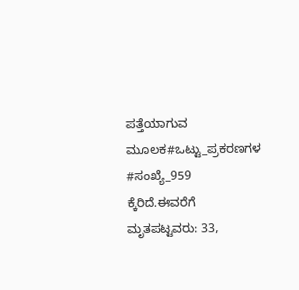ಪತ್ತೆಯಾಗುವ ಮೂಲಕ#ಒಟ್ಟು_ಪ್ರಕರಣಗಳ #ಸಂಖ್ಯೆ_959 ಕ್ಕೆರಿದೆ.ಈವರೆಗೆ ಮೃತಪಟ್ಟವರು: 33,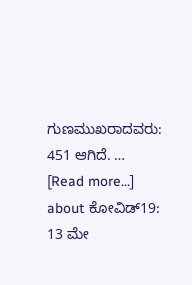ಗುಣಮುಖರಾದವರು: 451 ಆಗಿದೆ. … [Read more...] about ಕೋವಿಡ್19: 13 ಮೇ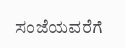ಸಂಜೆಯವರೆಗೆ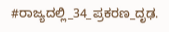#ರಾಜ್ಯದಲ್ಲಿ_34_ಪ್ರಕರಣ_ದೃಢ.